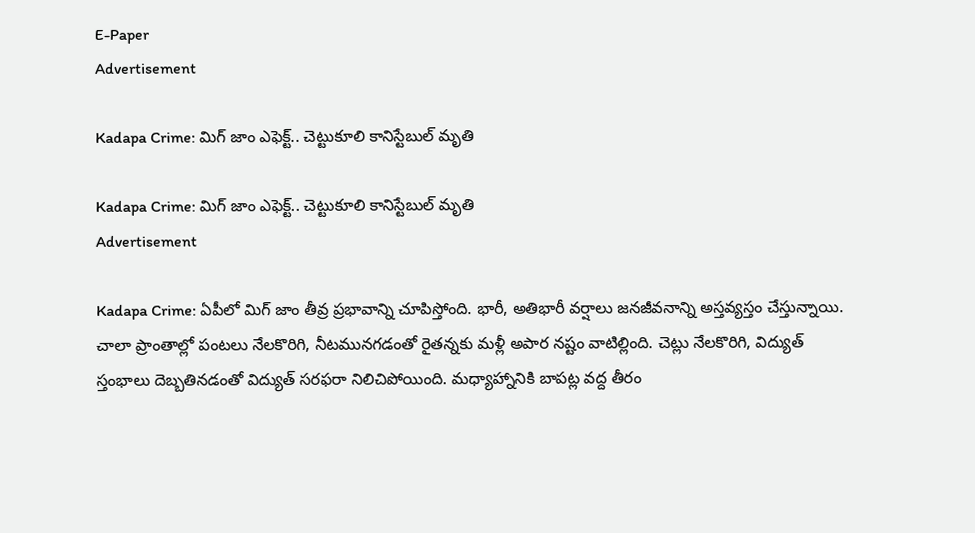E-Paper
Advertisement

Kadapa Crime: మిగ్ జాం ఎఫెక్ట్.. చెట్టుకూలి కానిస్టేబుల్ మృతి

Kadapa Crime: మిగ్ జాం ఎఫెక్ట్.. చెట్టుకూలి కానిస్టేబుల్ మృతి
Advertisement

Kadapa Crime: ఏపీలో మిగ్ జాం తీవ్ర ప్రభావాన్ని చూపిస్తోంది. భారీ, అతిభారీ వర్షాలు జనజీవనాన్ని అస్తవ్యస్తం చేస్తున్నాయి. చాలా ప్రాంతాల్లో పంటలు నేలకొరిగి, నీటమునగడంతో రైతన్నకు మళ్లీ అపార నష్టం వాటిల్లింది. చెట్లు నేలకొరిగి, విద్యుత్ స్తంభాలు దెబ్బతినడంతో విద్యుత్ సరఫరా నిలిచిపోయింది. మధ్యాహ్నానికి బాపట్ల వద్ద తీరం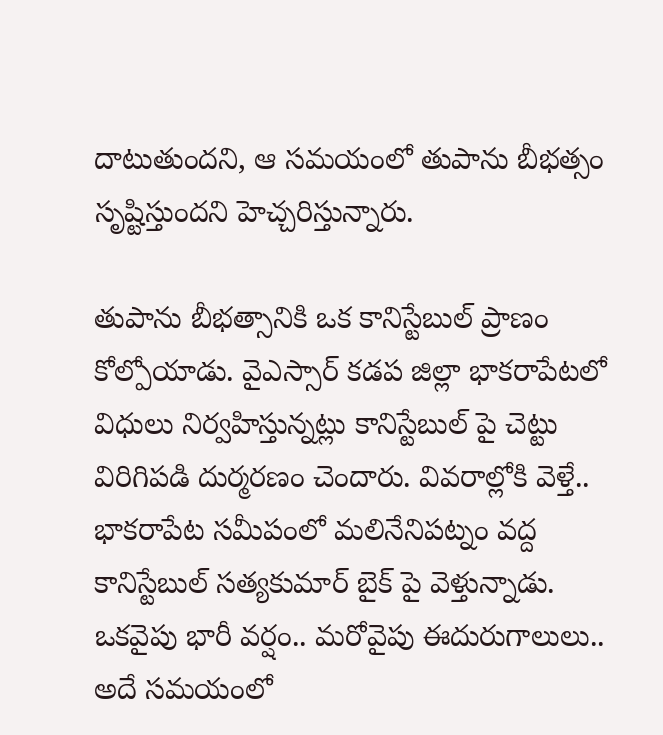దాటుతుందని, ఆ సమయంలో తుపాను బీభత్సం సృష్టిస్తుందని హెచ్చరిస్తున్నారు.

తుపాను బీభత్సానికి ఒక కానిస్టేబుల్ ప్రాణం కోల్పోయాడు. వైఎస్సార్ కడప జిల్లా భాకరాపేటలో విధులు నిర్వహిస్తున్నట్లు కానిస్టేబుల్ పై చెట్టు విరిగిపడి దుర్మరణం చెందారు. వివరాల్లోకి వెళ్తే.. భాకరాపేట సమీపంలో మలినేనిపట్నం వద్ద కానిస్టేబుల్ సత్యకుమార్ బైక్ పై వెళ్తున్నాడు. ఒకవైపు భారీ వర్షం.. మరోవైపు ఈదురుగాలులు.. అదే సమయంలో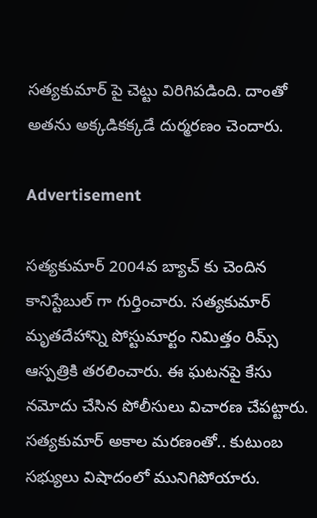సత్యకుమార్ పై చెట్టు విరిగిపడింది. దాంతో అతను అక్కడికక్కడే దుర్మరణం చెందారు.

Advertisement

సత్యకుమార్ 2004వ బ్యాచ్ కు చెందిన కానిస్టేబుల్ గా గుర్తించారు. సత్యకుమార్ మృతదేహాన్ని పోస్టుమార్టం నిమిత్తం రిమ్స్ ఆస్పత్రికి తరలించారు. ఈ ఘటనపై కేసు నమోదు చేసిన పోలీసులు విచారణ చేపట్టారు. సత్యకుమార్ అకాల మరణంతో.. కుటుంబ సభ్యులు విషాదంలో మునిగిపోయారు.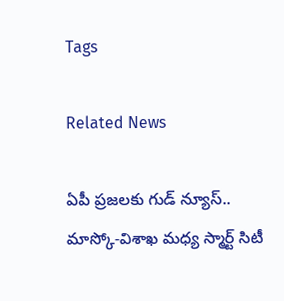Tags

Related News

ఏపీ ప్రజలకు గుడ్ న్యూస్.. మాస్కో-విశాఖ మధ్య స్మార్ట్ సిటీ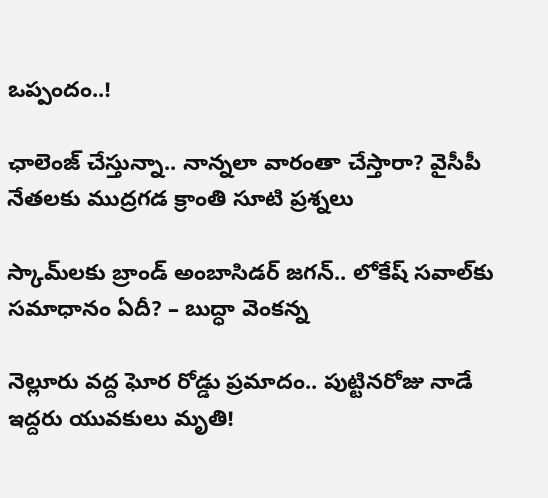ఒప్పందం..!

ఛాలెంజ్ చేస్తున్నా.. నాన్నలా వారంతా చేస్తారా? వైసీపీ నేతలకు ముద్రగడ క్రాంతి సూటి ప్రశ్నలు

స్కామ్‌లకు బ్రాండ్ అంబాసిడర్ జగన్.. లోకేష్ సవాల్‌కు సమాధానం ఏదీ? – బుద్ధా వెంకన్న

నెల్లూరు వద్ద ఘోర రోడ్డు ప్రమాదం.. పుట్టినరోజు నాడే ఇద్దరు యువకులు మృతి!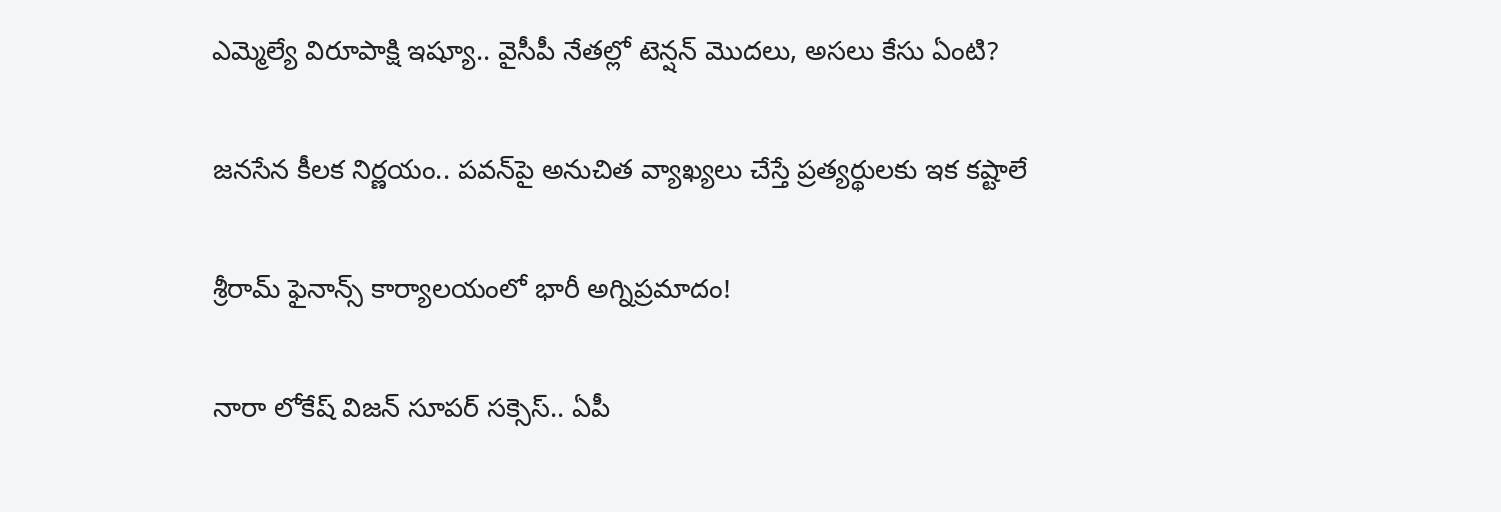ఎమ్మెల్యే విరూపాక్షి ఇష్యూ.. వైసీపీ నేతల్లో టెన్షన్ మొదలు, అసలు కేసు ఏంటి?

జనసేన కీలక నిర్ణయం.. పవన్‌పై అనుచిత వ్యాఖ్యలు చేస్తే ప్రత్యర్థులకు ఇక కష్టాలే

శ్రీరామ్ ఫైనాన్స్ కార్యాలయంలో భారీ అగ్నిప్రమాదం!

నారా లోకేష్ విజన్ సూపర్ సక్సెస్.. ఏపీ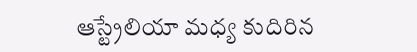ఆస్ట్రేలియా మధ్య కుదిరిన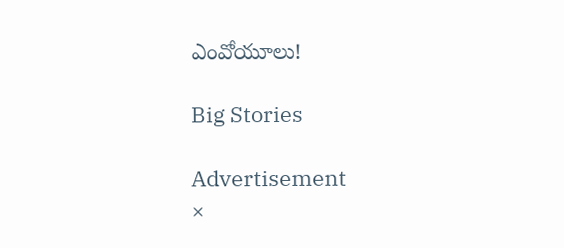ఎంవోయూలు!

Big Stories

Advertisement
×